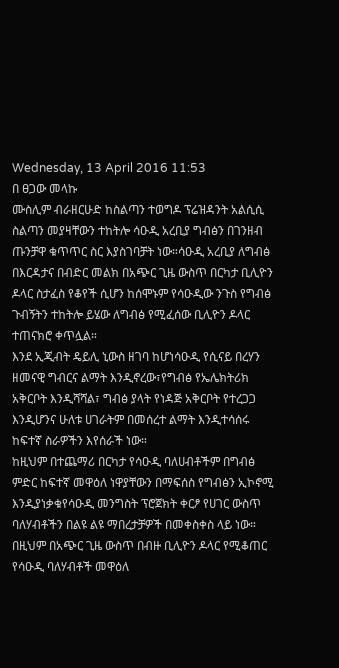Wednesday, 13 April 2016 11:53
በ ፀጋው መላኩ
ሙስሊም ብራዘርሁድ ከስልጣን ተወግዶ ፕሬዝዳንት አልሲሲ ስልጣን መያዛቸውን ተከትሎ ሳዑዲ አረቢያ ግብፅን በገንዘብ ጡንቻዋ ቁጥጥር ስር እያስገባቻት ነው።ሳዑዲ አረቢያ ለግብፅ በእርዳታና በብድር መልክ በአጭር ጊዜ ውስጥ በርካታ ቢሊዮን ዶላር ስታፈስ የቆየች ሲሆን ከሰሞኑም የሳዑዲው ንጉስ የግብፅ ጉብኝትን ተከትሎ ይሄው ለግብፅ የሚፈሰው ቢሊዮን ዶላር ተጠናክሮ ቀጥሏል።
እንደ ኢጂብት ዴይሊ ኒውስ ዘገባ ከሆነሳዑዲ የሲናይ በረሃን ዘመናዊ ግብርና ልማት እንዲኖረው፣የግብፅ የኤሌክትሪክ አቅርቦት እንዲሻሻል፣ ግብፅ ያላት የነዳጅ አቅርቦት የተረጋጋ እንዲሆንና ሁለቱ ሀገራትም በመሰረተ ልማት እንዲተሳሰሩ ከፍተኛ ስራዎችን እየሰራች ነው።
ከዚህም በተጨማሪ በርካታ የሳዑዲ ባለሀብቶችም በግብፅ ምድር ከፍተኛ መዋዕለ ነዋያቸውን በማፍሰስ የግብፅን ኢኮኖሚ እንዲያነቃቁየሳዑዲ መንግስት ፕሮጀክት ቀርፆ የሀገር ውስጥ ባለሃብቶችን በልዩ ልዩ ማበረታቻዎች በመቀስቀስ ላይ ነው። በዚህም በአጭር ጊዜ ውስጥ በብዙ ቢሊዮን ዶላር የሚቆጠር የሳዑዲ ባለሃብቶች መዋዕለ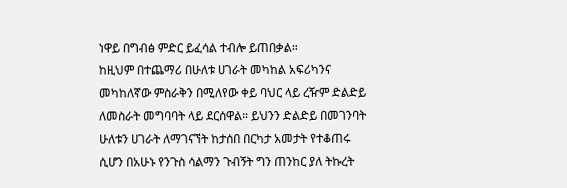ነዋይ በግብፅ ምድር ይፈሳል ተብሎ ይጠበቃል።
ከዚህም በተጨማሪ በሁለቱ ሀገራት መካከል አፍሪካንና መካከለኛው ምስራቅን በሚለየው ቀይ ባህር ላይ ረዥም ድልድይ ለመስራት መግባባት ላይ ደርሰዋል። ይህንን ድልድይ በመገንባት ሁለቱን ሀገራት ለማገናኘት ከታሰበ በርካታ አመታት የተቆጠሩ ሲሆን በአሁኑ የንጉስ ሳልማን ጉብኝት ግን ጠንከር ያለ ትኩረት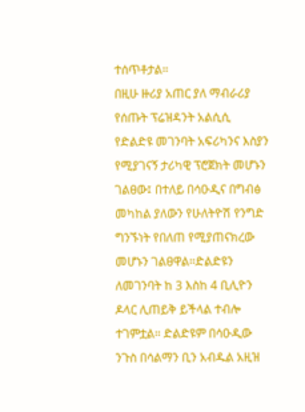ተሰጥቶታል።
በዚሁ ዙሪያ አጠር ያለ ማብራሪያ የሰጡት ፕሬዝዳንት አልሲሲ የድልድዩ መገንባት አፍሪካንና እስያን የሚያገናኝ ታሪካዊ ፕሮጀክት መሆኑን ገልፀው፤ በተለይ በሳዑዲና በግብፅ መካከል ያለውን የሁለትዮሽ የንግድ ግንኙነት የበለጠ የሚያጠናክረው መሆኑን ገልፀዋል።ድልድዩን ለመገንባት ከ 3 እስከ 4 ቢሊዮን ዶላር ሊጠይቅ ይችላል ተብሎ ተገምቷል። ድልድዩም በሳዑዲው ንጉስ በሳልማን ቢን አብዱል አዚዝ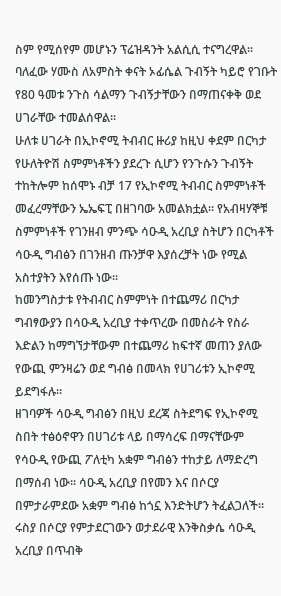ስም የሚሰየም መሆኑን ፕሬዝዳንት አልሲሲ ተናግረዋል። ባለፈው ሃሙስ ለአምስት ቀናት ኦፊሴል ጉብኝት ካይሮ የገቡት የ80 ዓመቱ ንጉስ ሳልማን ጉብኝታቸውን በማጠናቀቅ ወደ ሀገራቸው ተመልሰዋል።
ሁለቱ ሀገራት በኢኮኖሚ ትብብር ዙሪያ ከዚህ ቀደም በርካታ የሁለትዮሽ ስምምነቶችን ያደረጉ ሲሆን የንጉሱን ጉብኝት ተከትሎም ከሰሞኑ ብቻ 17 የኢኮኖሚ ትብብር ስምምነቶች መፈረማቸውን ኤኤፍፒ በዘገባው አመልክቷል። የአብዛሃኞቹ ስምምነቶች የገንዘብ ምንጭ ሳዑዲ አረቢያ ስትሆን በርካቶች ሳዑዲ ግብፅን በገንዘብ ጡንቻዋ እያሰረቻት ነው የሚል አስተያትን እየሰጡ ነው።
ከመንግስታቱ የትብብር ስምምነት በተጨማሪ በርካታ ግብፃውያን በሳዑዲ አረቢያ ተቀጥረው በመስራት የስራ እድልን ከማግኘታቸውም በተጨማሪ ከፍተኛ መጠን ያለው የውጪ ምንዛሬን ወደ ግብፅ በመላክ የሀገሪቱን ኢኮኖሚ ይደግፋሉ።
ዘገባዎች ሳዑዲ ግብፅን በዚህ ደረጃ ስትደግፍ የኢኮኖሚ ስበት ተፅዕኖዋን በሀገሪቱ ላይ በማሳረፍ በማናቸውም የሳዑዲ የውጪ ፖለቲካ አቋም ግብፅን ተከታይ ለማድረግ በማሰብ ነው። ሳዑዲ አረቢያ በየመን እና በሶርያ በምታራምደው አቋም ግብፅ ከጎኗ እንድትሆን ትፈልጋለች።
ሩስያ በሶርያ የምታደርገውን ወታደራዊ እንቅስቃሴ ሳዑዲ አረቢያ በጥብቅ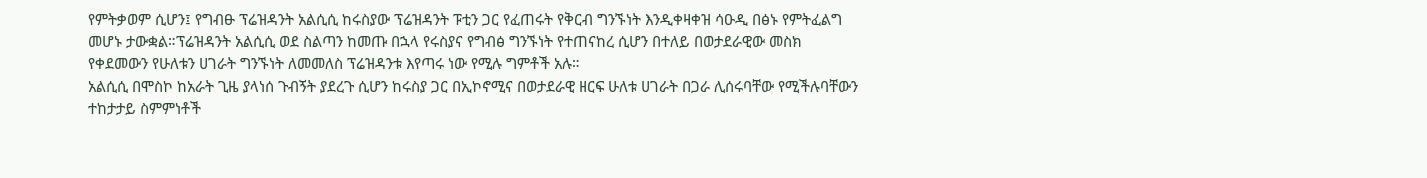የምትቃወም ሲሆን፤ የግብፁ ፕሬዝዳንት አልሲሲ ከሩስያው ፕሬዝዳንት ፑቲን ጋር የፈጠሩት የቅርብ ግንኙነት እንዲቀዛቀዝ ሳዑዲ በፅኑ የምትፈልግ መሆኑ ታውቋል።ፕሬዝዳንት አልሲሲ ወደ ስልጣን ከመጡ በኋላ የሩስያና የግብፅ ግንኙነት የተጠናከረ ሲሆን በተለይ በወታደራዊው መስክ የቀደመውን የሁለቱን ሀገራት ግንኙነት ለመመለስ ፕሬዝዳንቱ እየጣሩ ነው የሚሉ ግምቶች አሉ።
አልሲሲ በሞስኮ ከአራት ጊዜ ያላነሰ ጉብኝት ያደረጉ ሲሆን ከሩስያ ጋር በኢኮኖሚና በወታደራዊ ዘርፍ ሁለቱ ሀገራት በጋራ ሊሰሩባቸው የሚችሉባቸውን ተከታታይ ስምምነቶች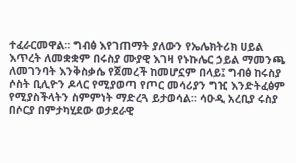ተፈራርመዋል። ግብፅ እየገጠማት ያለውን የኤሌክትሪክ ሀይል እጥረት ለመቋቋም በሩስያ ሙያዊ እገዛ የኑኩሌር ኃይል ማመንጫ ለመገንባት እንቅስቃሴ የጀመረች ከመሆኗም በላይ፤ ግብፅ ከሩስያ ሶስት ቢሊዮን ዶላር የሚያወጣ የጦር መሳሪያን ግዢ እንድትፈፅም የሚያስችላትን ስምምነት ማድረጓ ይታወሳል። ሳዑዲ አረቢያ ሩስያ በሶርያ በምታካሂደው ወታደራዊ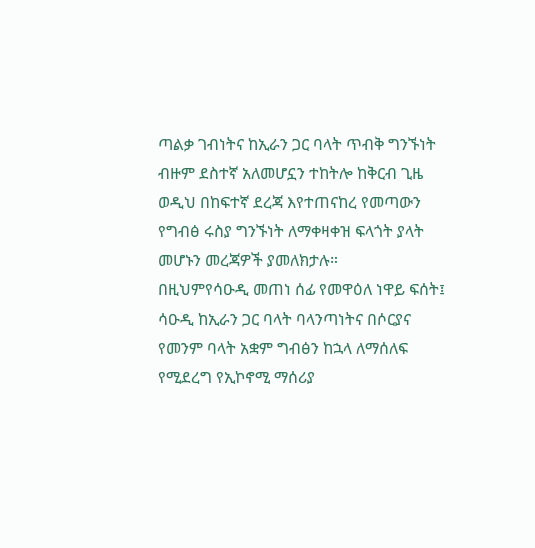ጣልቃ ገብነትና ከኢራን ጋር ባላት ጥብቅ ግንኙነት ብዙም ደስተኛ አለመሆኗን ተከትሎ ከቅርብ ጊዜ ወዲህ በከፍተኛ ደረጃ እየተጠናከረ የመጣውን የግብፅ ሩስያ ግንኙነት ለማቀዛቀዝ ፍላጎት ያላት መሆኑን መረጃዎች ያመለክታሉ።
በዚህምየሳዑዲ መጠነ ሰፊ የመዋዕለ ነዋይ ፍሰት፤ ሳዑዲ ከኢራን ጋር ባላት ባላንጣነትና በሶርያና የመንም ባላት አቋም ግብፅን ከኋላ ለማሰለፍ የሚደረግ የኢኮኖሚ ማሰሪያ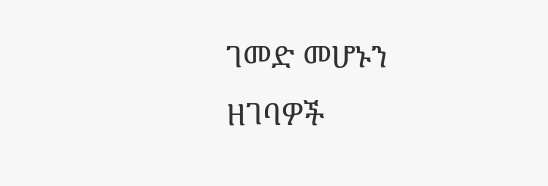ገመድ መሆኑን ዘገባዎች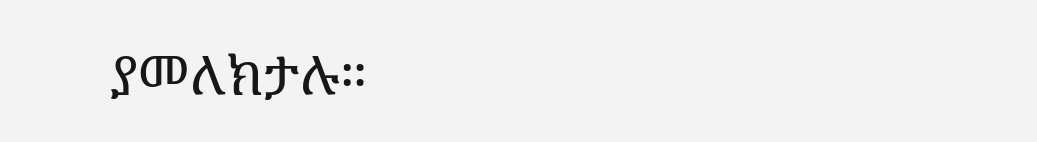ያመለክታሉ።